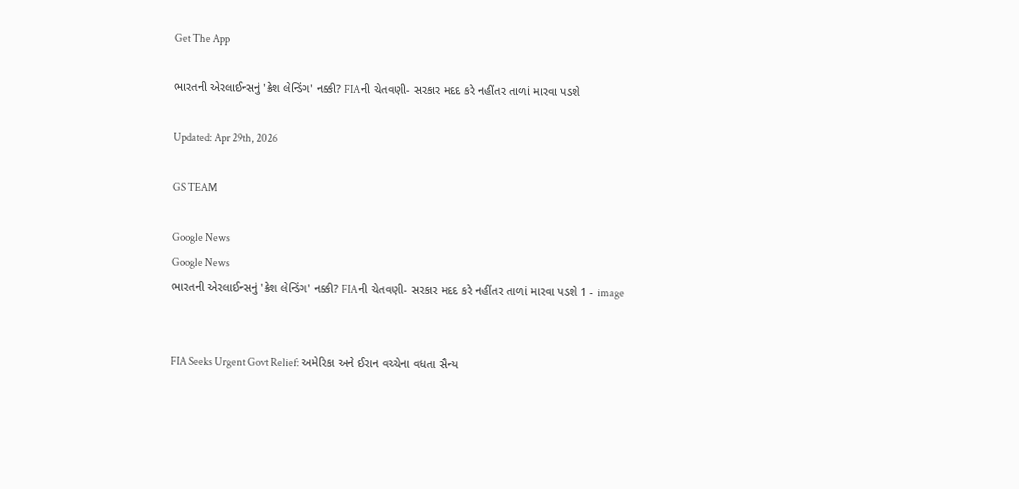Get The App

ભારતની એરલાઈન્સનું 'ક્રેશ લેન્ડિંગ' નક્કી? FIAની ચેતવણી- સરકાર મદદ કરે નહીંતર તાળાં મારવા પડશે

Updated: Apr 29th, 2026

GS TEAM

Google News
Google News
ભારતની એરલાઈન્સનું 'ક્રેશ લેન્ડિંગ' નક્કી? FIAની ચેતવણી- સરકાર મદદ કરે નહીંતર તાળાં મારવા પડશે 1 - image


FIA Seeks Urgent Govt Relief: અમેરિકા અને ઈરાન વચ્ચેના વધતા સૈન્ય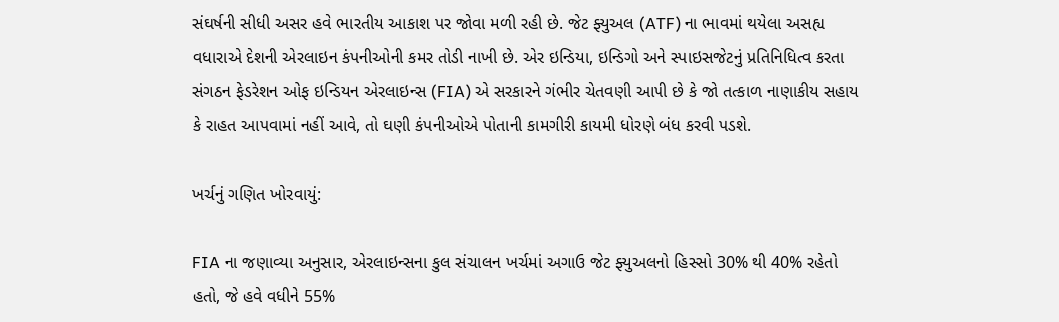સંઘર્ષની સીધી અસર હવે ભારતીય આકાશ પર જોવા મળી રહી છે. જેટ ફ્યુઅલ (ATF) ના ભાવમાં થયેલા અસહ્ય વધારાએ દેશની એરલાઇન કંપનીઓની કમર તોડી નાખી છે. એર ઇન્ડિયા, ઇન્ડિગો અને સ્પાઇસજેટનું પ્રતિનિધિત્વ કરતા સંગઠન ફેડરેશન ઓફ ઇન્ડિયન એરલાઇન્સ (FIA) એ સરકારને ગંભીર ચેતવણી આપી છે કે જો તત્કાળ નાણાકીય સહાય કે રાહત આપવામાં નહીં આવે, તો ઘણી કંપનીઓએ પોતાની કામગીરી કાયમી ધોરણે બંધ કરવી પડશે.

ખર્ચનું ગણિત ખોરવાયું:

FIA ના જણાવ્યા અનુસાર, એરલાઇન્સના કુલ સંચાલન ખર્ચમાં અગાઉ જેટ ફ્યુઅલનો હિસ્સો 30% થી 40% રહેતો હતો, જે હવે વધીને 55%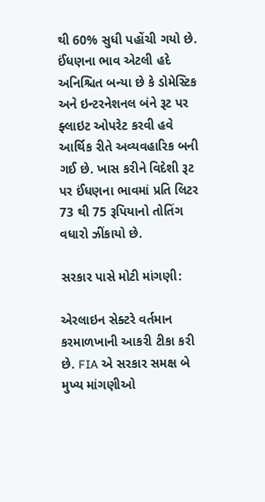થી 60% સુધી પહોંચી ગયો છે. ઈંધણના ભાવ એટલી હદે અનિશ્ચિત બન્યા છે કે ડોમેસ્ટિક અને ઇન્ટરનેશનલ બંને રૂટ પર ફ્લાઇટ ઓપરેટ કરવી હવે આર્થિક રીતે અવ્યવહારિક બની ગઈ છે. ખાસ કરીને વિદેશી રૂટ પર ઈંધણના ભાવમાં પ્રતિ લિટર 73 થી 75 રૂપિયાનો તોતિંગ વધારો ઝીંકાયો છે.

સરકાર પાસે મોટી માંગણી:

એરલાઇન સેક્ટરે વર્તમાન કરમાળખાની આકરી ટીકા કરી છે. FIA એ સરકાર સમક્ષ બે મુખ્ય માંગણીઓ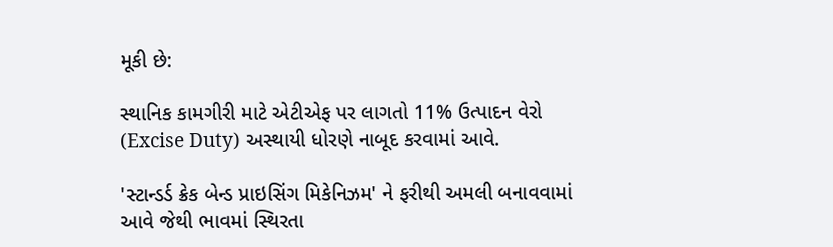મૂકી છે:

સ્થાનિક કામગીરી માટે એટીએફ પર લાગતો 11% ઉત્પાદન વેરો (Excise Duty) અસ્થાયી ધોરણે નાબૂદ કરવામાં આવે.

'સ્ટાન્ડર્ડ ક્રેક બેન્ડ પ્રાઇસિંગ મિકેનિઝમ' ને ફરીથી અમલી બનાવવામાં આવે જેથી ભાવમાં સ્થિરતા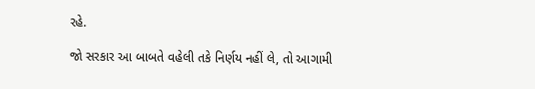રહે.

જો સરકાર આ બાબતે વહેલી તકે નિર્ણય નહીં લે, તો આગામી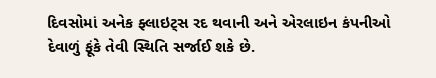દિવસોમાં અનેક ફ્લાઇટ્સ રદ થવાની અને એરલાઇન કંપનીઓ દેવાળું ફૂંકે તેવી સ્થિતિ સર્જાઈ શકે છે.